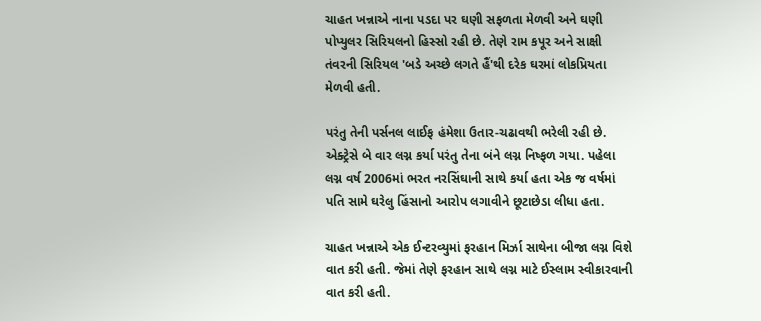ચાહત ખન્નાએ નાના પડદા પર ઘણી સફળતા મેળવી અને ઘણી પોપ્યુલર સિરિયલનો હિસ્સો રહી છે. તેણે રામ કપૂર અને સાક્ષી તંવરની સિરિયલ 'બડે અચ્છે લગતે હૈં'થી દરેક ઘરમાં લોકપ્રિયતા મેળવી હતી.

પરંતુ તેની પર્સનલ લાઈફ હંમેશા ઉતાર-ચઢાવથી ભરેલી રહી છે. એક્ટ્રેસે બે વાર લગ્ન કર્યા પરંતુ તેના બંને લગ્ન નિષ્ફળ ગયા. પહેલા લગ્ન વર્ષ 2006માં ભરત નરસિંઘાની સાથે કર્યા હતા એક જ વર્ષમાં પતિ સામે ઘરેલુ હિંસાનો આરોપ લગાવીને છૂટાછેડા લીધા હતા.

ચાહત ખન્નાએ એક ઈન્ટરવ્યુમાં ફરહાન મિર્ઝા સાથેના બીજા લગ્ન વિશે વાત કરી હતી. જેમાં તેણે ફરહાન સાથે લગ્ન માટે ઈસ્લામ સ્વીકારવાની વાત કરી હતી.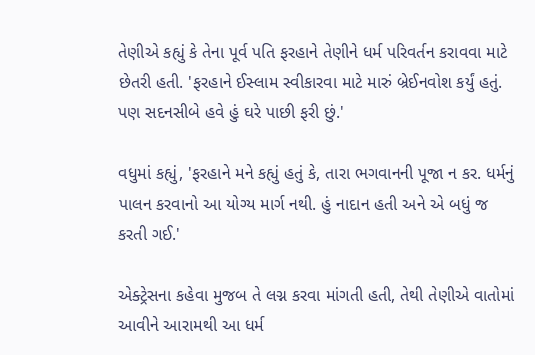તેણીએ કહ્યું કે તેના પૂર્વ પતિ ફરહાને તેણીને ધર્મ પરિવર્તન કરાવવા માટે છેતરી હતી. 'ફરહાને ઈસ્લામ સ્વીકારવા માટે મારું બ્રેઈનવોશ કર્યું હતું. પણ સદનસીબે હવે હું ઘરે પાછી ફરી છું.'

વધુમાં કહ્યું, 'ફરહાને મને કહ્યું હતું કે, તારા ભગવાનની પૂજા ન કર. ધર્મનું પાલન કરવાનો આ યોગ્ય માર્ગ નથી. હું નાદાન હતી અને એ બધું જ કરતી ગઈ.'

એક્ટ્રેસના કહેવા મુજબ તે લગ્ન કરવા માંગતી હતી, તેથી તેણીએ વાતોમાં આવીને આરામથી આ ધર્મ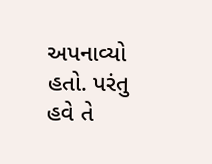અપનાવ્યો હતો. પરંતુ હવે તે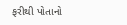ફરીથી પોતાનો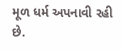મૂળ ધર્મ અપનાવી રહી છે.